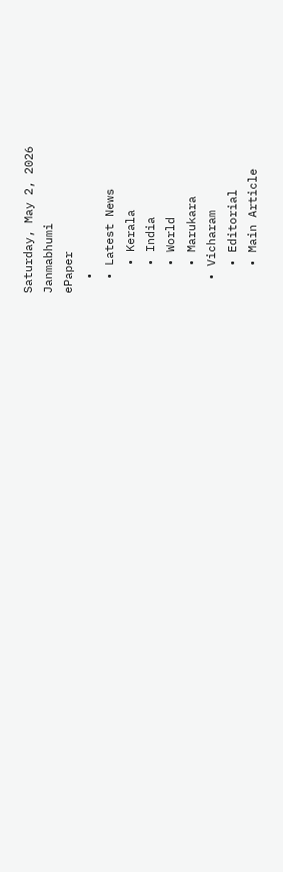Saturday, May 2, 2026
Janmabhumi
ePaper
  •
  • Latest News
    • Kerala
    • India
    • World
    • Marukara
  • Vicharam
    • Editorial
    • Main Article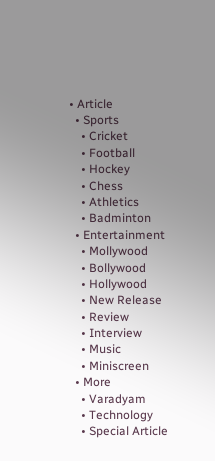• Article
  • Sports
    • Cricket
    • Football
    • Hockey
    • Chess
    • Athletics
    • Badminton
  • Entertainment
    • Mollywood
    • Bollywood
    • Hollywood
    • New Release
    • Review
    • Interview
    • Music
    • Miniscreen
  • More
    • Varadyam
    • Technology
    • Special Article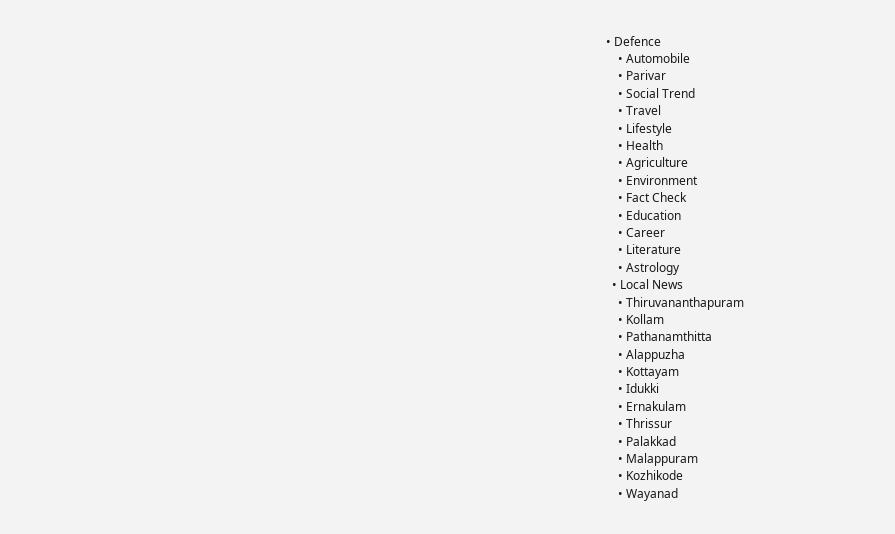• Defence
    • Automobile
    • Parivar
    • Social Trend
    • Travel
    • Lifestyle
    • Health
    • Agriculture
    • Environment
    • Fact Check
    • Education
    • Career
    • Literature
    • Astrology
  • Local News
    • Thiruvananthapuram
    • Kollam
    • Pathanamthitta
    • Alappuzha
    • Kottayam
    • Idukki
    • Ernakulam
    • Thrissur
    • Palakkad
    • Malappuram
    • Kozhikode
    • Wayanad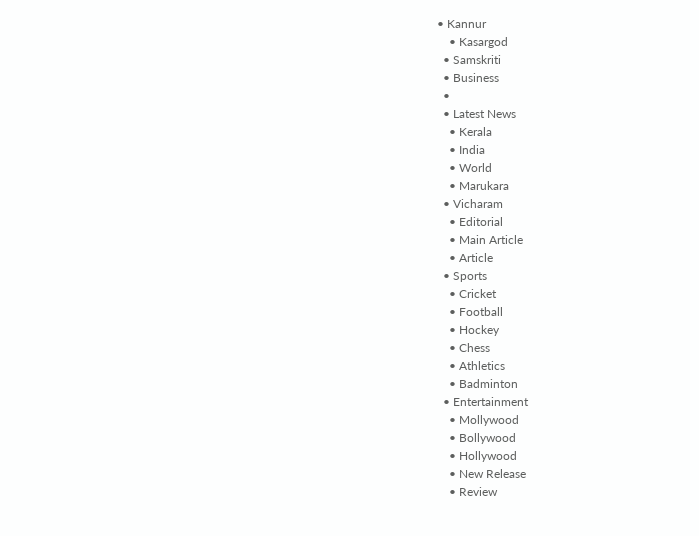• Kannur
    • Kasargod
  • Samskriti
  • Business
  •
  • Latest News
    • Kerala
    • India
    • World
    • Marukara
  • Vicharam
    • Editorial
    • Main Article
    • Article
  • Sports
    • Cricket
    • Football
    • Hockey
    • Chess
    • Athletics
    • Badminton
  • Entertainment
    • Mollywood
    • Bollywood
    • Hollywood
    • New Release
    • Review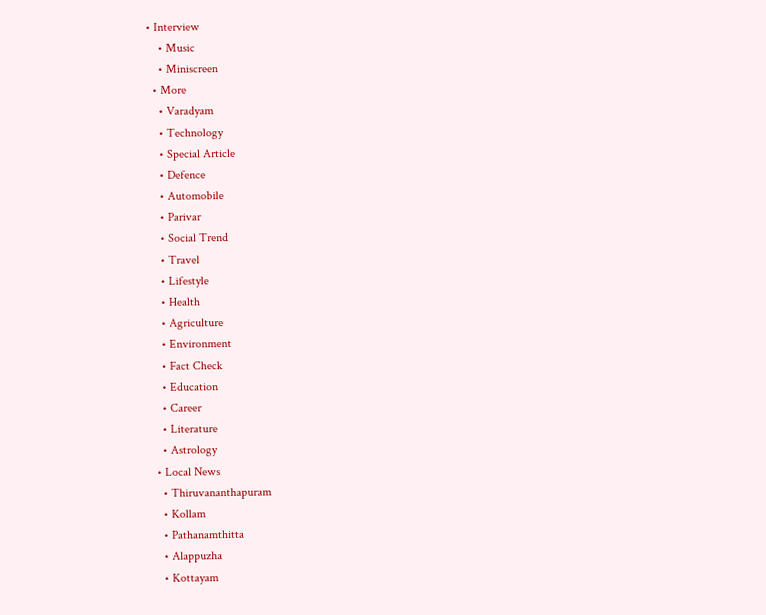• Interview
    • Music
    • Miniscreen
  • More
    • Varadyam
    • Technology
    • Special Article
    • Defence
    • Automobile
    • Parivar
    • Social Trend
    • Travel
    • Lifestyle
    • Health
    • Agriculture
    • Environment
    • Fact Check
    • Education
    • Career
    • Literature
    • Astrology
  • Local News
    • Thiruvananthapuram
    • Kollam
    • Pathanamthitta
    • Alappuzha
    • Kottayam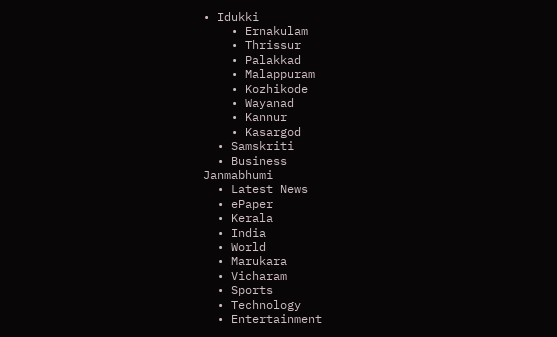• Idukki
    • Ernakulam
    • Thrissur
    • Palakkad
    • Malappuram
    • Kozhikode
    • Wayanad
    • Kannur
    • Kasargod
  • Samskriti
  • Business
Janmabhumi
  • Latest News
  • ePaper
  • Kerala
  • India
  • World
  • Marukara
  • Vicharam
  • Sports
  • Technology
  • Entertainment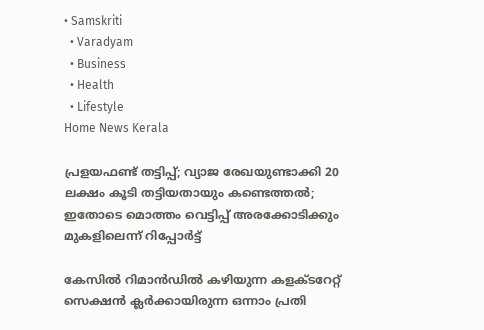• Samskriti
  • Varadyam
  • Business
  • Health
  • Lifestyle
Home News Kerala

പ്രളയഫണ്ട് തട്ടിപ്പ്; വ്യാജ രേഖയുണ്ടാക്കി 20 ലക്ഷം കൂടി തട്ടിയതായും കണ്ടെത്തല്‍; ഇതോടെ മൊത്തം വെട്ടിപ്പ് അരക്കോടിക്കും മുകളിലെന്ന് റിപ്പോര്‍ട്ട്

കേസില്‍ റിമാന്‍ഡില്‍ കഴിയുന്ന കളക്ടറേറ്റ് സെക്ഷന്‍ ക്ലര്‍ക്കായിരുന്ന ഒന്നാം പ്രതി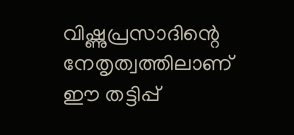വിഷ്ണുപ്രസാദിന്റെ നേതൃത്വത്തിലാണ് ഈ തട്ടിപ്പ്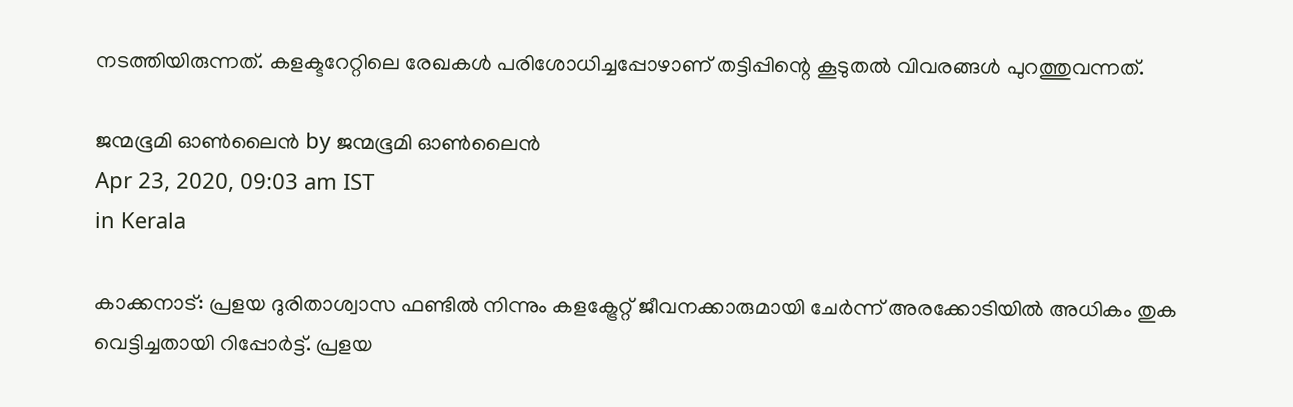നടത്തിയിരുന്നത്. കളക്ടറേറ്റിലെ രേഖകള്‍ പരിശോധിച്ചപ്പോഴാണ് തട്ടിപ്പിന്റെ കൂടുതല്‍ വിവരങ്ങള്‍ പുറത്തുവന്നത്.

ജന്മഭൂമി ഓണ്‍ലൈന്‍ by ജന്മഭൂമി ഓണ്‍ലൈന്‍
Apr 23, 2020, 09:03 am IST
in Kerala

കാക്കനാട്: പ്രളയ ദുരിതാശ്വാസ ഫണ്ടില്‍ നിന്നും കളക്ട്രേറ്റ് ജീവനക്കാരുമായി ചേര്‍ന്ന് അരക്കോടിയില്‍ അധികം തുക വെട്ടിച്ചതായി റിപ്പോര്‍ട്ട്. പ്രളയ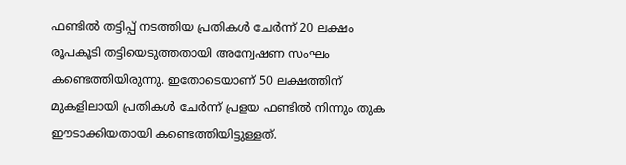ഫണ്ടില്‍ തട്ടിപ്പ് നടത്തിയ പ്രതികള്‍ ചേര്‍ന്ന് 20 ലക്ഷം രൂപകൂടി തട്ടിയെടുത്തതായി അന്വേഷണ സംഘം കണ്ടെത്തിയിരുന്നു. ഇതോടെയാണ് 50 ലക്ഷത്തിന് മുകളിലായി പ്രതികള്‍ ചേര്‍ന്ന് പ്രളയ ഫണ്ടില്‍ നിന്നും തുക ഈടാക്കിയതായി കണ്ടെത്തിയിട്ടുള്ളത്.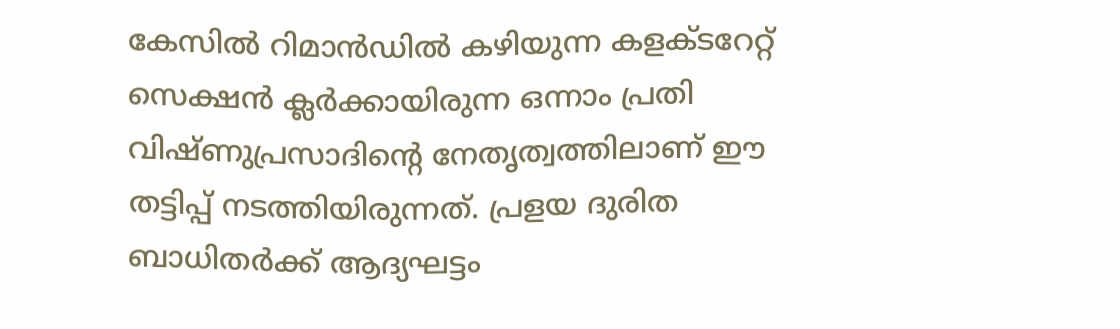കേസില്‍ റിമാന്‍ഡില്‍ കഴിയുന്ന കളക്ടറേറ്റ് സെക്ഷന്‍ ക്ലര്‍ക്കായിരുന്ന ഒന്നാം പ്രതി വിഷ്ണുപ്രസാദിന്റെ നേതൃത്വത്തിലാണ് ഈ തട്ടിപ്പ് നടത്തിയിരുന്നത്. പ്രളയ ദുരിത ബാധിതര്‍ക്ക് ആദ്യഘട്ടം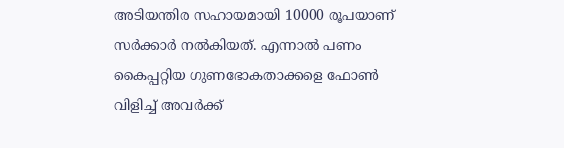അടിയന്തിര സഹായമായി 10000 രൂപയാണ് സര്‍ക്കാര്‍ നല്‍കിയത്. എന്നാല്‍ പണം കൈപ്പറ്റിയ ഗുണഭോകതാക്കളെ ഫോണ്‍ വിളിച്ച് അവര്‍ക്ക്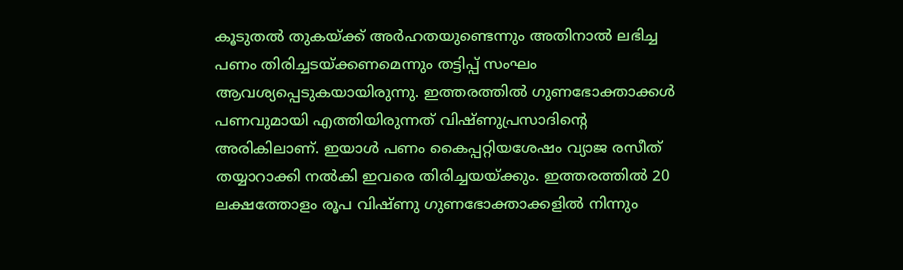കൂടുതല്‍ തുകയ്‌ക്ക് അര്‍ഹതയുണ്ടെന്നും അതിനാല്‍ ലഭിച്ച പണം തിരിച്ചടയ്‌ക്കണമെന്നും തട്ടിപ്പ് സംഘം ആവശ്യപ്പെടുകയായിരുന്നു. ഇത്തരത്തില്‍ ഗുണഭോക്താക്കള്‍ പണവുമായി എത്തിയിരുന്നത് വിഷ്ണുപ്രസാദിന്റെ അരികിലാണ്. ഇയാള്‍ പണം കൈപ്പറ്റിയശേഷം വ്യാജ രസീത് തയ്യാറാക്കി നല്‍കി ഇവരെ തിരിച്ചയയ്‌ക്കും. ഇത്തരത്തില്‍ 20 ലക്ഷത്തോളം രൂപ വിഷ്ണു ഗുണഭോക്താക്കളില്‍ നിന്നും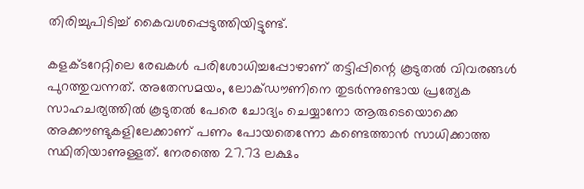തിരിച്ചുപിടിച്ച് കൈവശപ്പെടുത്തിയിട്ടുണ്ട്.

കളക്ടറേറ്റിലെ രേഖകള്‍ പരിശോധിച്ചപ്പോഴാണ് തട്ടിപ്പിന്റെ കൂടുതല്‍ വിവരങ്ങള്‍ പുറത്തുവന്നത്. അതേസമയം, ലോക്ഡൗണിനെ തുടര്‍ന്നുണ്ടായ പ്രത്യേക സാഹചര്യത്തില്‍ കൂടുതല്‍ പേരെ ചോദ്യം ചെയ്യാനോ ആരുടെയൊക്കെ അക്കൗണ്ടുകളിലേക്കാണ് പണം പോയതെന്നോ കണ്ടെത്താന്‍ സാധിക്കാത്ത സ്ഥിതിയാണുള്ളത്. നേരത്തെ 27.73 ലക്ഷം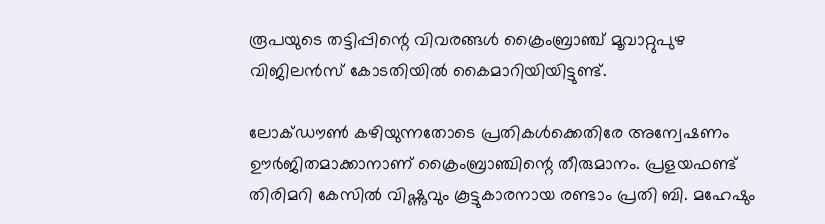രൂപയുടെ തട്ടിപ്പിന്റെ വിവരങ്ങള്‍ ക്രൈംബ്രാഞ്ച് മൂവാറ്റുപുഴ വിജിലന്‍സ് കോടതിയില്‍ കൈമാറിയിയിട്ടുണ്ട്.

ലോക്ഡൗണ്‍ കഴിയുന്നതോടെ പ്രതികള്‍ക്കെതിരേ അന്വേഷണം ഊര്‍ജിതമാക്കാനാണ് ക്രൈംബ്രാഞ്ചിന്റെ തീരുമാനം. പ്രളയഫണ്ട് തിരിമറി കേസില്‍ വിഷ്ണുവും കൂട്ടുകാരനായ രണ്ടാം പ്രതി ബി. മഹേഷും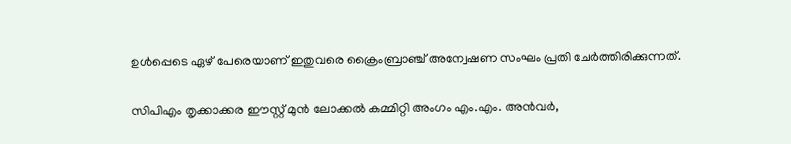ഉള്‍പ്പെടെ ഏഴ് പേരെയാണ് ഇതുവരെ ക്രൈംബ്രാഞ്ച് അന്വേഷണ സംഘം പ്രതി ചേര്‍ത്തിരിക്കുന്നത്.

സിപിഎം തൃക്കാക്കര ഈസ്റ്റ് മുന്‍ ലോക്കല്‍ കമ്മിറ്റി അംഗം എം.എം. അന്‍വര്‍,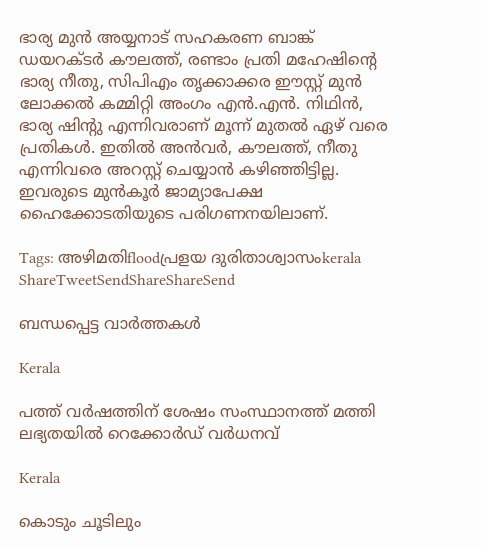ഭാര്യ മുന്‍ അയ്യനാട് സഹകരണ ബാങ്ക് ഡയറക്ടര്‍ കൗലത്ത്, രണ്ടാം പ്രതി മഹേഷിന്റെ ഭാര്യ നീതു, സിപിഎം തൃക്കാക്കര ഈസ്റ്റ് മുന്‍ ലോക്കല്‍ കമ്മിറ്റി അംഗം എന്‍.എന്‍. നിഥിന്‍, ഭാര്യ ഷിന്റു എന്നിവരാണ് മൂന്ന് മുതല്‍ ഏഴ് വരെ പ്രതികള്‍. ഇതില്‍ അന്‍വര്‍, കൗലത്ത്, നീതു എന്നിവരെ അറസ്റ്റ് ചെയ്യാന്‍ കഴിഞ്ഞിട്ടില്ല. ഇവരുടെ മുന്‍കൂര്‍ ജാമ്യാപേക്ഷ ഹൈക്കോടതിയുടെ പരിഗണനയിലാണ്.

Tags: അഴിമതിfloodപ്രളയ ദുരിതാശ്വാസംkerala
ShareTweetSendShareShareSend

ബന്ധപ്പെട്ട വാര്‍ത്തകള്‍

Kerala

പത്ത് വർഷത്തിന് ശേഷം സംസ്ഥാനത്ത് മത്തി ലഭ്യതയിൽ റെക്കോർഡ് വർധനവ്

Kerala

കൊടും ചൂടിലും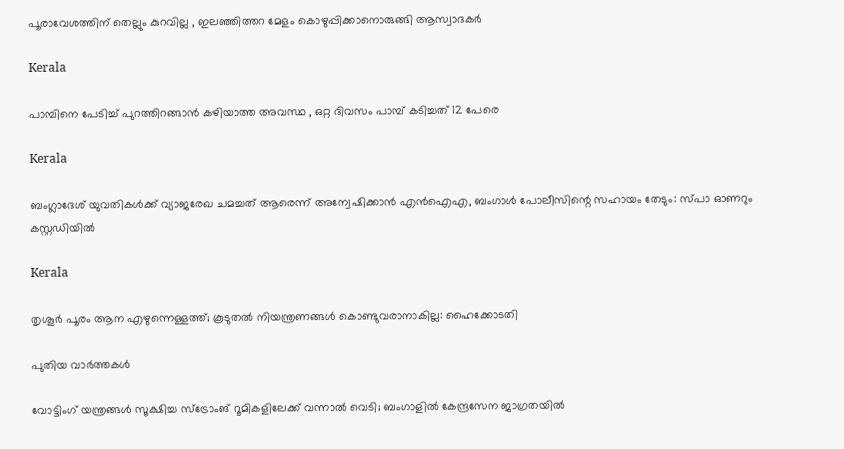പൂരാവേശത്തിന് തെല്ലും കുറവില്ല , ഇലഞ്ഞിത്തറ മേളം കൊഴുപ്പിക്കാനൊരുങ്ങി ആസ്വാദകർ

Kerala

പാമ്പിനെ പേടിച്ച് പുറത്തിറങ്ങാൻ കഴിയാത്ത അവസ്ഥ , ഒറ്റ ദിവസം പാമ്പ് കടിച്ചത് 12 പേരെ

Kerala

ബംഗ്ലാദേശ് യുവതികൾക്ക് വ്യാജരേഖ ചമച്ചത് ആരെന്ന് അന്വേഷിക്കാൻ എൻഐഎ, ബംഗാൾ പോലീസിന്റെ സഹായം തേടും: സ്പാ ഓണറും കസ്റ്റഡിയിൽ

Kerala

തൃശൂർ പൂരം ആന എഴുന്നെള്ളത്ത്; കൂടുതൽ നിയന്ത്രണങ്ങൾ കൊണ്ടുവരാനാകില്ല: ഹൈക്കോടതി

പുതിയ വാര്‍ത്തകള്‍

വോട്ടിംഗ് യന്ത്രങ്ങള്‍ സൂക്ഷിച്ച സ്ട്രോംങ് റൂമികളിലേക്ക് വന്നാല്‍ വെടി; ബംഗാളില്‍ കേന്ദ്രസേന ജാഗ്രതയില്‍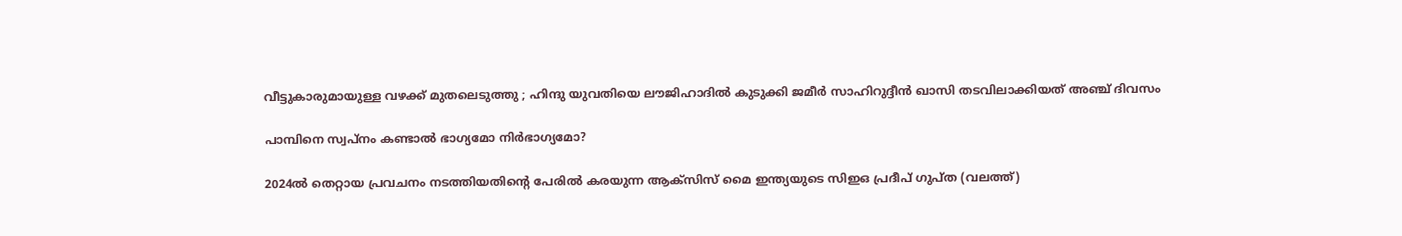വീട്ടുകാരുമായുള്ള വഴക്ക് മുതലെടുത്തു ; ഹിന്ദു യുവതിയെ ലൗജിഹാദിൽ കുടുക്കി ജമീർ സാഹിറുദ്ദീൻ ഖാസി തടവിലാക്കിയത് അഞ്ച് ദിവസം

പാമ്പിനെ സ്വപ്നം കണ്ടാൽ ഭാഗ്യമോ നിർഭാഗ്യമോ?

2024ല്‍ തെറ്റായ പ്രവചനം നടത്തിയതിന്‍റെ പേരില്‍ കരയുന്ന ആക്സിസ് മൈ ഇന്ത്യയുടെ സിഇഒ പ്രദീപ് ഗുപ്ത (വലത്ത്)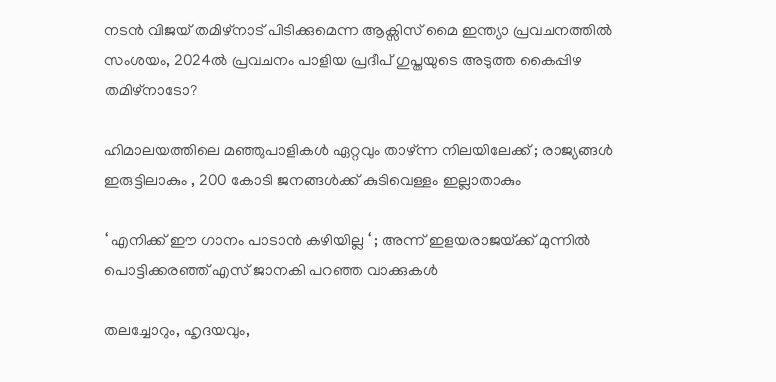നടന്‍ വിജയ് തമിഴ്നാട് പിടിക്കുമെന്ന ആക്സിസ് മൈ ഇന്ത്യാ പ്രവചനത്തില്‍ സംശയം, 2024ല്‍ പ്രവചനം പാളിയ പ്രദീപ് ഗുപ്തയുടെ അടുത്ത കൈപ്പിഴ തമിഴ്നാടോ?

ഹിമാലയത്തിലെ മഞ്ഞുപാളികൾ ഏറ്റവും താഴ്ന്ന നിലയിലേക്ക് ; രാജ്യങ്ങൾ ഇരുട്ടിലാകും , 200 കോടി ജനങ്ങൾക്ക് കുടിവെള്ളം ഇല്ലാതാകും

‘ എനിക്ക് ഈ ഗാനം പാടാൻ കഴിയില്ല ‘ ; അന്ന് ഇളയരാജയ്‌ക്ക് മുന്നിൽ പൊട്ടിക്കരഞ്ഞ് എസ് ജാനകി പറഞ്ഞ വാക്കുകൾ

തലച്ചോറും, ഹൃദയവും,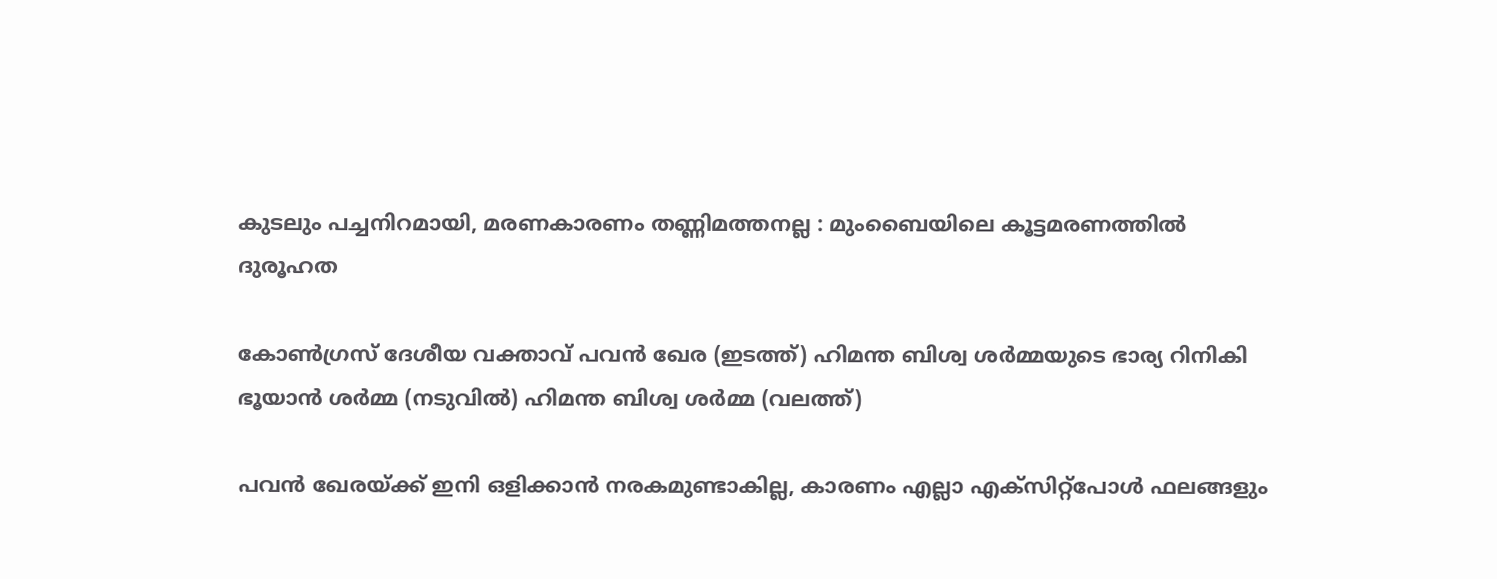കുടലും പച്ചനിറമായി, മരണകാരണം തണ്ണിമത്തനല്ല : മുംബൈയിലെ കൂട്ടമരണത്തിൽ ദുരൂഹത

കോണ്‍ഗ്രസ് ദേശീയ വക്താവ് പവന്‍ ഖേര (ഇടത്ത്) ഹിമന്ത ബിശ്വ ശര്‍മ്മയുടെ ഭാര്യ റിനികി ഭൂയാന്‍ ശര്‍മ്മ (നടുവില്‍) ഹിമന്ത ബിശ്വ ശര്‍മ്മ (വലത്ത്)

പവന്‍ ഖേരയ്‌ക്ക് ഇനി ഒളിക്കാന്‍ നരകമുണ്ടാകില്ല, കാരണം എല്ലാ എക്സിറ്റ്പോള്‍ ഫലങ്ങളും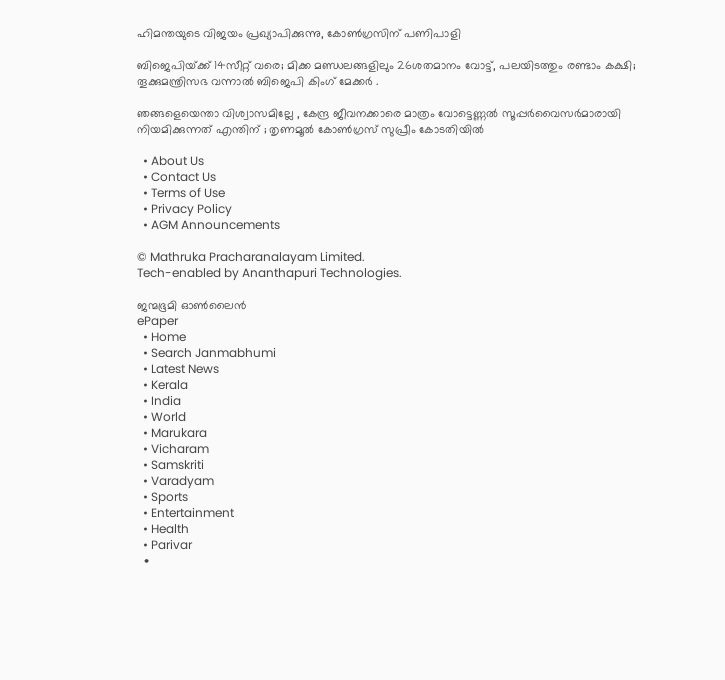ഹിമന്തയുടെ വിജയം പ്രഖ്യാപിക്കുന്നു, കോണ്‍ഗ്രസിന് പണിപാളി

ബിജെപിയ്‌ക്ക് 14സീറ്റ് വരെ; മിക്ക മണ്ഡലങ്ങളിലും 26ശതമാനം വോട്ട്, പലയിടത്തും രണ്ടാം കക്ഷി; തൂക്കുമന്ത്രിസഭ വന്നാല്‍ ബിജെപി കിംഗ് മേക്കര്‍ .

ഞങ്ങളെയെന്താ വിശ്വാസമില്ലേ , കേന്ദ്ര ജീവനക്കാരെ മാത്രം വോട്ടെണ്ണൽ സൂപ്പർവൈസർമാരായി നിയമിക്കുന്നത് എന്തിന് ; തൃണമൂൽ കോൺഗ്രസ് സുപ്രീം കോടതിയിൽ

  • About Us
  • Contact Us
  • Terms of Use
  • Privacy Policy
  • AGM Announcements

© Mathruka Pracharanalayam Limited.
Tech-enabled by Ananthapuri Technologies.

ജന്മഭൂമി ഓണ്‍ലൈന്‍
ePaper
  • Home
  • Search Janmabhumi
  • Latest News
  • Kerala
  • India
  • World
  • Marukara
  • Vicharam
  • Samskriti
  • Varadyam
  • Sports
  • Entertainment
  • Health
  • Parivar
  •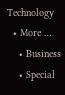Technology
  • More …
    • Business
    • Special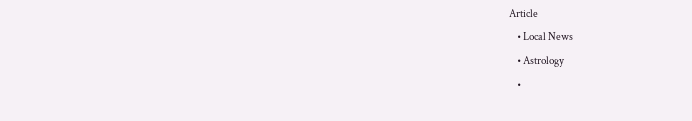Article
    • Local News
    • Astrology
    •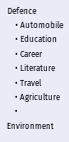Defence
    • Automobile
    • Education
    • Career
    • Literature
    • Travel
    • Agriculture
    • Environment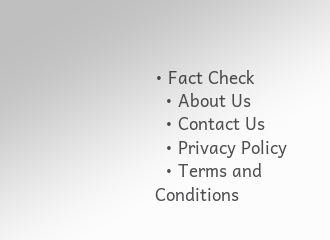• Fact Check
  • About Us
  • Contact Us
  • Privacy Policy
  • Terms and Conditions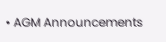• AGM Announcements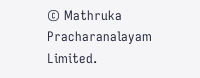© Mathruka Pracharanalayam Limited.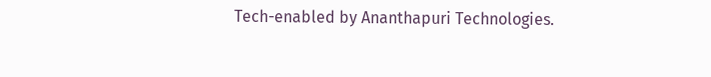Tech-enabled by Ananthapuri Technologies.